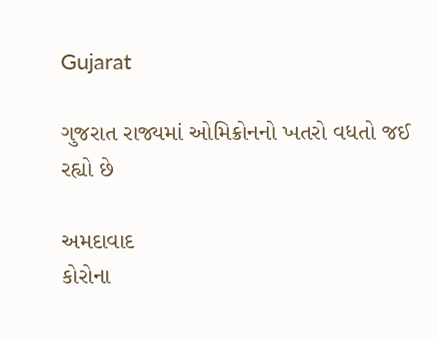Gujarat

ગુજરાત રાજ્યમાં ઓમિક્રોનનો ખતરો વધતો જઈ રહ્યો છે

અમદાવાદ
કોરોના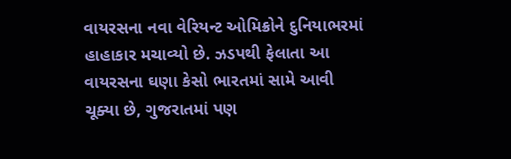વાયરસના નવા વેરિયન્ટ ઓમિક્રોને દુનિયાભરમાં હાહાકાર મચાવ્યો છે. ઝડપથી ફેલાતા આ વાયરસના ઘણા કેસો ભારતમાં સામે આવી ચૂક્યા છે, ગુજરાતમાં પણ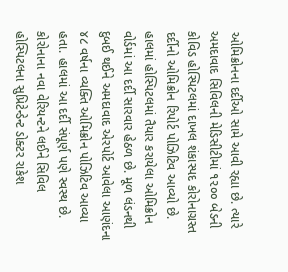ઓમિક્રોનના દર્દીઓ સામે આવી રહ્યા છે. ત્યારે અમદાવાદ સિવિલની મેડિસીટીમાં ૧૨૦૦ બેડની કોવિડ હોસ્પિટલમાં દાખલ શંકાસ્પદ કોરોનાગ્રસ્ત દર્દીનો ઓમિક્રોન રિપોર્ટ પોઝિટિવ આવ્યો છે. હાલમાં હોસ્પિટલમાં તૈયાર કરાયેલા ઓમિક્રોન વોર્ડમાં આ દર્દી સારવાર હેઠળ છે. મૂળ લંડનથી દુબઈ થઈને અમદાવાદ એરપોર્ટ આવેલા આણંદના ૪૮ વર્ષના વ્યક્તિ ઓમિક્રોન પોઝિટિવ આવ્યા હતા. હાલમાં આ દર્દી સંપૂર્ણ પણે સ્વસ્થ છે. કોરોનાના નવા વેરિયન્ટને લઈને સિવિલ હોસ્પિટલના સુપ્રિટેન્ડેન્ટ ડોક્ટર રાકેશ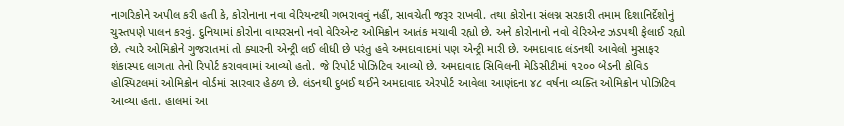નાગરિકોને અપીલ કરી હતી કે, કોરોનાના નવા વેરિયન્ટથી ગભરાવવું નહીં, સાવચેતી જરૂર રાખવી. તથા કોરોના સંલગ્ન સરકારી તમામ દિશાનિર્દેશોનું ચુસ્તપણે પાલન કરવું. દુનિયામાં કોરોના વાયરસનો નવો વેરિએન્ટ ઓમિક્રોન આતંક મચાવી રહ્યો છે. અને કોરોનાનો નવો વેરિએન્ટ ઝડપથી ફેલાઈ રહ્યો છે. ત્યારે ઓમિક્રોને ગુજરાતમાં તો ક્યારની એન્ટ્રી લઈ લીધી છે પરંતુ હવે અમદાવાદમાં પણ એન્ટ્રી મારી છે. અમદાવાદ લંડનથી આવેલો મુસાફર શંકાસ્પદ લાગતા તેનો રિપોર્ટ કરાવવામાં આવ્યો હતો. જે રિપોર્ટ પોઝિટિવ આવ્યો છે. અમદાવાદ સિવિલની મેડિસીટીમાં ૧૨૦૦ બેડની કોવિડ હોસ્પિટલમાં ઓમિક્રોન વોર્ડમાં સારવાર હેઠળ છે. લંડનથી દુબઈ થઈને અમદાવાદ એરપોર્ટ આવેલા આણંદના ૪૮ વર્ષના વ્યક્તિ ઓમિક્રોન પોઝિટિવ આવ્યા હતા. હાલમાં આ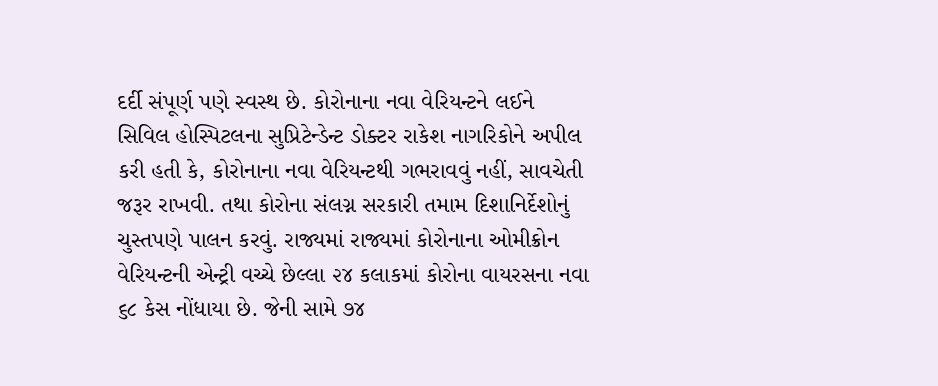દર્દી સંપૂર્ણ પણે સ્વસ્થ છે. કોરોનાના નવા વેરિયન્ટને લઈને સિવિલ હોસ્પિટલના સુપ્રિટેન્ડેન્ટ ડોક્ટર રાકેશ નાગરિકોને અપીલ કરી હતી કે, કોરોનાના નવા વેરિયન્ટથી ગભરાવવું નહીં, સાવચેતી જરૂર રાખવી. તથા કોરોના સંલગ્ન સરકારી તમામ દિશાનિર્દેશોનું ચુસ્તપણે પાલન કરવું. રાજ્યમાં રાજ્યમાં કોરોનાના ઓમીક્રોન વેરિયન્ટની એન્ટ્રી વચ્ચે છેલ્લા ૨૪ કલાકમાં કોરોના વાયરસના નવા ૬૮ કેસ નોંધાયા છે. જેની સામે ૭૪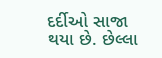દર્દીઓ સાજા થયા છે. છેલ્લા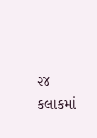૨૪ કલાકમાં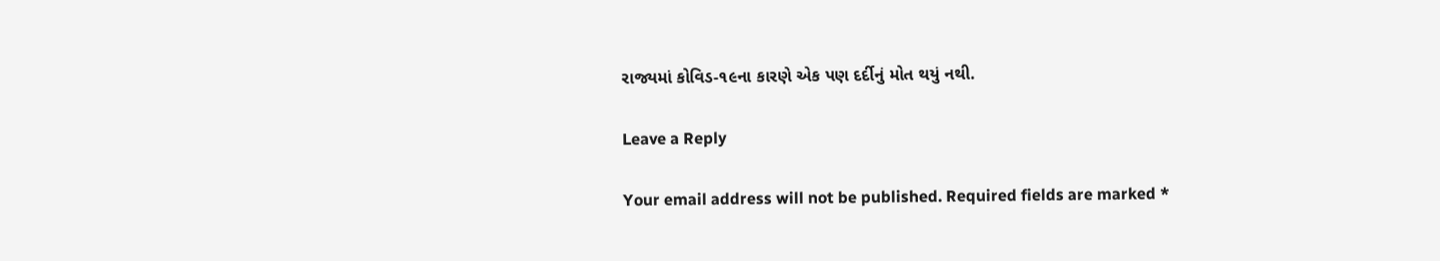રાજ્યમાં કોવિડ-૧૯ના કારણે એક પણ દર્દીનું મોત થયું નથી.

Leave a Reply

Your email address will not be published. Required fields are marked *